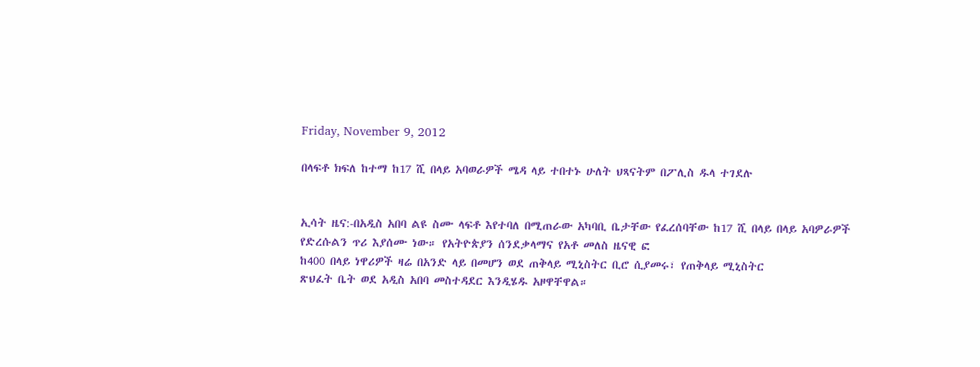Friday, November 9, 2012

በላፍቶ ክፍለ ከተማ ከ17 ሺ በላይ አባወራዎች ሜዳ ላይ ተበተኑ ሁለት ህጻናትም በፖሊስ ዱላ ተገደሉ


ኢሳት ዜና:-በአዲስ አበባ ልዩ ስሙ ላፍቶ እየተባለ በሚጠራው አካባቢ ቤታቸው የፈረሰባቸው ከ17 ሺ በላይ በላይ አባዎራዎች የድረሱልን ጥሪ እያሰሙ ነው። የአትዮጵያን ሰንደቃላማና የአቶ መለስ ዜናዊ ፎ
ከ400 በላይ ነዋሪዎች ዛሬ በአንድ ላይ በመሆን ወደ ጠቅላይ ሚኒስትር ቢሮ ሲያመሩ፣ የጠቅላይ ሚኒስትር
ጽህፈት ቤት ወደ አዲስ አበባ መስተዳደር እንዲሄዱ አዞዋቸዋል።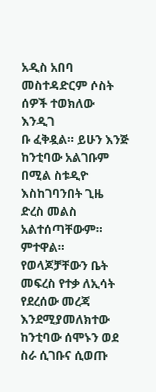አዲስ አበባ መስተዳድርም ሶስት ሰዎች ተወክለው እንዲገ
ቡ ፈቅዷል። ይሁን እንጅ ከንቲባው አልገቡም በሚል ስቱዲዮ እስከገባንበት ጊዜ ድረስ መልስ አልተሰጣቸውም።
ምተዋል።  የወላጆቻቸውን ቤት መፍረስ የተቃ ለኢሳት የደረሰው መረጃ እንደሚያመለክተው ከንቲባው ሰሞኑን ወደ ስራ ሲገቡና ሲወጡ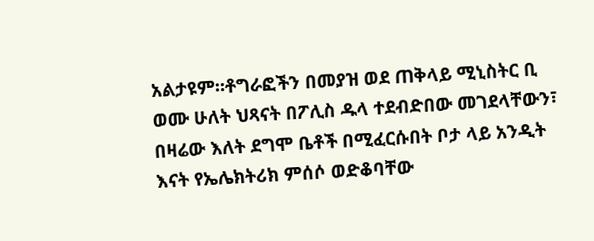አልታዩም።ቶግራፎችን በመያዝ ወደ ጠቅላይ ሚኒስትር ቢ
ወሙ ሁለት ህጻናት በፖሊስ ዱላ ተደብድበው መገደላቸውን፣ በዛሬው እለት ደግሞ ቤቶች በሚፈርሱበት ቦታ ላይ አንዲት እናት የኤሌክትሪክ ምሰሶ ወድቆባቸው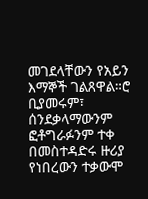መገደላቸውን የአይን እማኞች ገልጸዋል።ሮ ቢያመሩም፣ ሰንደቃላማውንም ፎቶግራፉንም ተቀ
በመስተዳድሩ ዙሪያ የነበረውን ተቃውሞ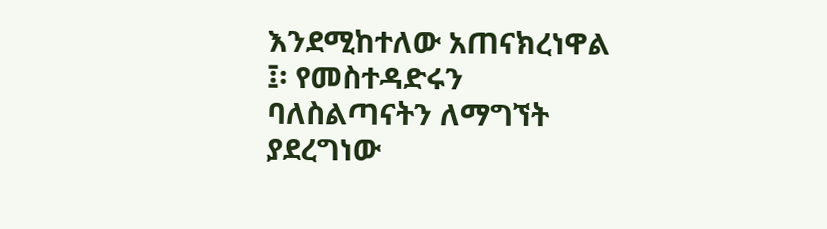እንደሚከተለው አጠናክረነዋል ፤፡ የመስተዳድሩን ባለስልጣናትን ለማግኘት ያደረግነው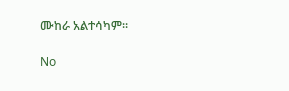ሙከራ አልተሳካም።

No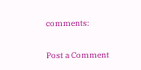comments:

Post a Comment